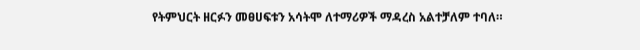የትምህርት ዘርፉን መፀሀፍቱን አሳትሞ ለተማሪዎች ማዳረስ አልተቻለም ተባለ።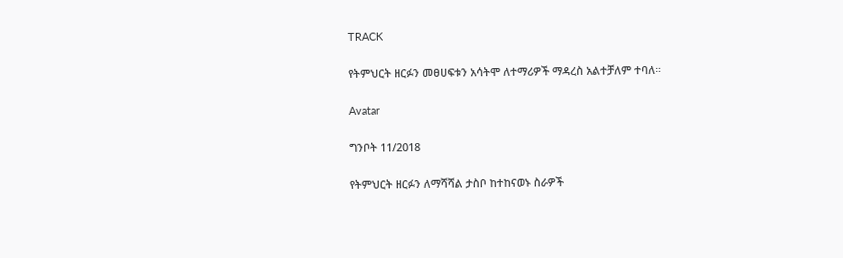TRACK

የትምህርት ዘርፉን መፀሀፍቱን አሳትሞ ለተማሪዎች ማዳረስ አልተቻለም ተባለ።

Avatar

ግንቦት 11/2018

የትምህርት ዘርፉን ለማሻሻል ታስቦ ከተከናወኑ ስራዎች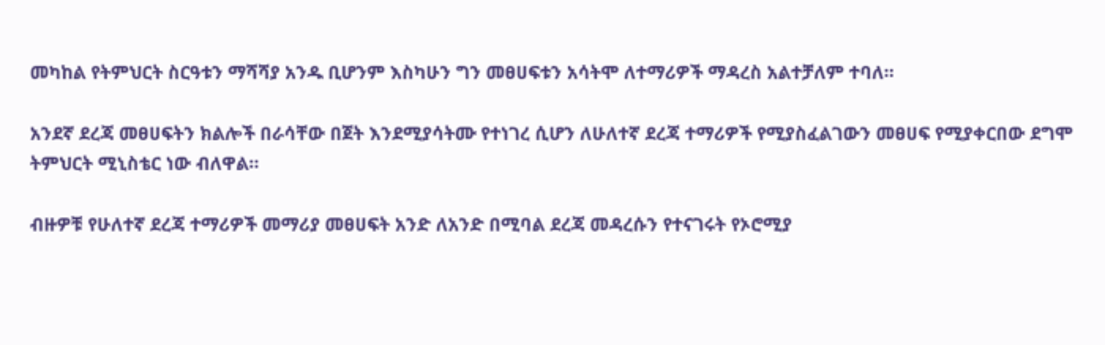መካከል የትምህርት ስርዓቱን ማሻሻያ አንዱ ቢሆንም እስካሁን ግን መፀሀፍቱን አሳትሞ ለተማሪዎች ማዳረስ አልተቻለም ተባለ።

አንደኛ ደረጃ መፀሀፍትን ክልሎች በራሳቸው በጀት እንደሚያሳትሙ የተነገረ ሲሆን ለሁለተኛ ደረጃ ተማሪዎች የሚያስፈልገውን መፀሀፍ የሚያቀርበው ደግሞ ትምህርት ሚኒስቴር ነው ብለዋል።

ብዙዎቹ የሁለተኛ ደረጃ ተማሪዎች መማሪያ መፀሀፍት አንድ ለአንድ በሚባል ደረጃ መዳረሱን የተናገሩት የኦሮሚያ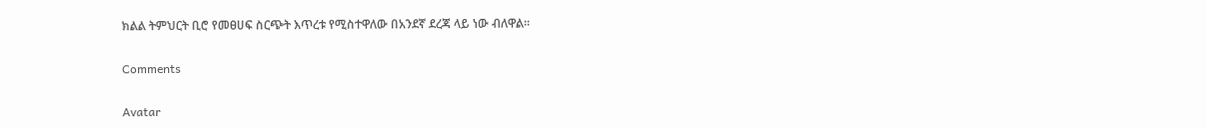ክልል ትምህርት ቢሮ የመፀሀፍ ስርጭት እጥረቱ የሚስተዋለው በአንደኛ ደረጃ ላይ ነው ብለዋል፡፡

Comments

Avatar